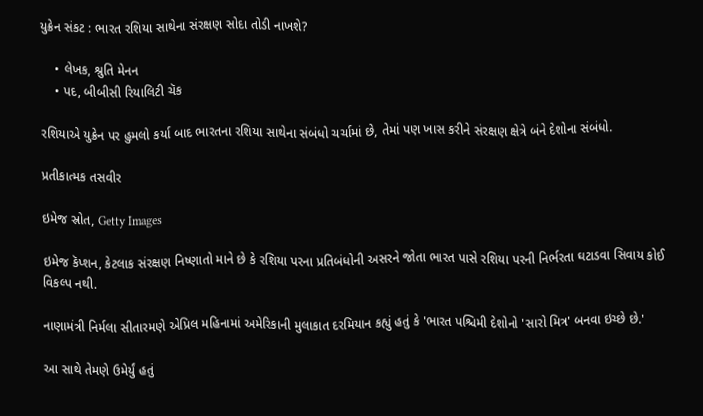યુક્રેન સંકટ : ભારત રશિયા સાથેના સંરક્ષણ સોદા તોડી નાખશે?

    • લેખક, શ્રુતિ મેનન
    • પદ, બીબીસી રિયાલિટી ચૅક

રશિયાએ યુક્રેન પર હુમલો કર્યા બાદ ભારતના રશિયા સાથેના સંબંધો ચર્ચામાં છે, તેમાં પણ ખાસ કરીને સંરક્ષણ ક્ષેત્રે બંને દેશોના સંબંધો.

પ્રતીકાત્મક તસવીર

ઇમેજ સ્રોત, Getty Images

ઇમેજ કૅપ્શન, કેટલાક સંરક્ષણ નિષ્ણાતો માને છે કે રશિયા પરના પ્રતિબંધોની અસરને જોતા ભારત પાસે રશિયા પરની નિર્ભરતા ઘટાડવા સિવાય કોઈ વિકલ્પ નથી.

નાણામંત્રી નિર્મલા સીતારમણે એપ્રિલ મહિનામાં અમેરિકાની મુલાકાત દરમિયાન કહ્યું હતું કે 'ભારત પશ્ચિમી દેશોનો 'સારો મિત્ર' બનવા ઇચ્છે છે.'

આ સાથે તેમણે ઉમેર્યું હતું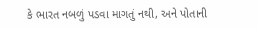કે ભારત નબળું પડવા માગતું નથી, અને પોતાની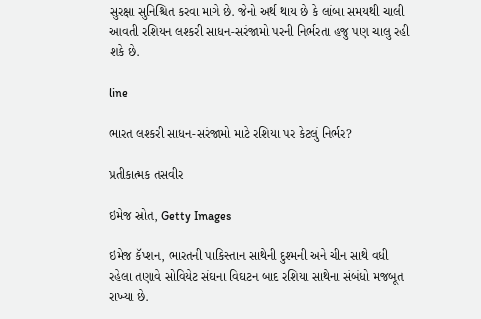સુરક્ષા સુનિશ્ચિત કરવા માગે છે. જેનો અર્થ થાય છે કે લાંબા સમયથી ચાલી આવતી રશિયન લશ્કરી સાધન-સરંજામો પરની નિર્ભરતા હજુ પણ ચાલુ રહી શકે છે.

line

ભારત લશ્કરી સાધન-સરંજામો માટે રશિયા પર કેટલું નિર્ભર?

પ્રતીકાત્મક તસવીર

ઇમેજ સ્રોત, Getty Images

ઇમેજ કૅપ્શન, ભારતની પાકિસ્તાન સાથેની દુશ્મની અને ચીન સાથે વધી રહેલા તણાવે સોવિયેટ સંઘના વિઘટન બાદ રશિયા સાથેના સંબંધો મજબૂત રાખ્યા છે.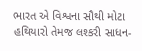ભારત એ વિશ્વના સૌથી મોટા હથિયારો તેમજ લશ્કરી સાધન-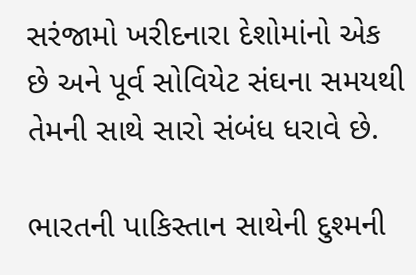સરંજામો ખરીદનારા દેશોમાંનો એક છે અને પૂર્વ સોવિયેટ સંઘના સમયથી તેમની સાથે સારો સંબંધ ધરાવે છે.

ભારતની પાકિસ્તાન સાથેની દુશ્મની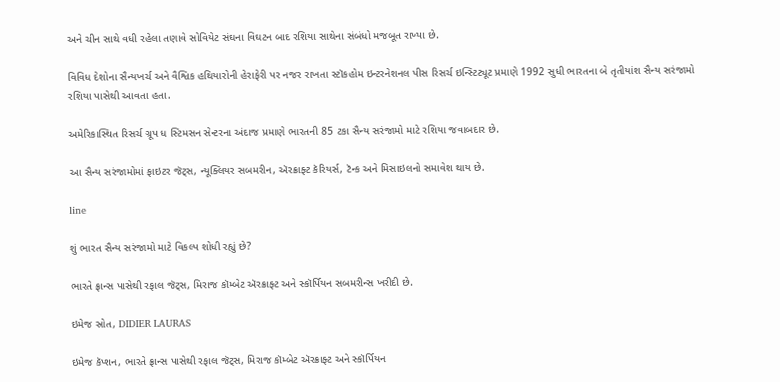અને ચીન સાથે વધી રહેલા તણાવે સોવિયેટ સંઘના વિઘટન બાદ રશિયા સાથેના સંબંધો મજબૂત રાખ્યા છે.

વિવિધ દેશોના સૈન્યખર્ચ અને વૈશ્વિક હથિયારોની હેરાફેરી પર નજર રાખતા સ્ટૉકહોમ ઇન્ટરનેશનલ પીસ રિસર્ચ ઇન્સ્ટિટ્યૂટ પ્રમાણે 1992 સુધી ભારતના બે તૃતીયાંશ સૈન્ય સરંજામો રશિયા પાસેથી આવતા હતા.

અમેરિકાસ્થિત રિસર્ચ ગ્રૂપ ધ સ્ટિમસન સેન્ટરના અંદાજ પ્રમાણે ભારતની 85 ટકા સૈન્ય સરંજામો માટે રશિયા જવાબદાર છે.

આ સૈન્ય સરંજામોમાં ફાઇટર જૅટ્સ, ન્યૂક્લિયર સબમરીન, ઍરક્રાફ્ટ કૅરિયર્સ, ટૅન્ક અને મિસાઇલનો સમાવેશ થાય છે.

line

શું ભારત સૈન્ય સરંજામો માટે વિકલ્પ શોધી રહ્યું છે?

ભારતે ફ્રાન્સ પાસેથી રફાલ જૅટ્સ, મિરાજ કૉમ્બેટ ઍરક્રાફ્ટ અને સ્કૉર્પિયન સબમરીન્સ ખરીદી છે.

ઇમેજ સ્રોત, DIDIER LAURAS

ઇમેજ કૅપ્શન, ભારતે ફ્રાન્સ પાસેથી રફાલ જૅટ્સ, મિરાજ કૉમ્બેટ ઍરક્રાફ્ટ અને સ્કૉર્પિયન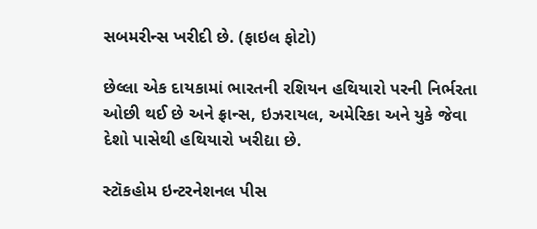સબમરીન્સ ખરીદી છે. (ફાઇલ ફોટો)

છેલ્લા એક દાયકામાં ભારતની રશિયન હથિયારો પરની નિર્ભરતા ઓછી થઈ છે અને ફ્રાન્સ, ઇઝરાયલ, અમેરિકા અને યુકે જેવા દેશો પાસેથી હથિયારો ખરીદ્યા છે.

સ્ટૉકહોમ ઇન્ટરનેશનલ પીસ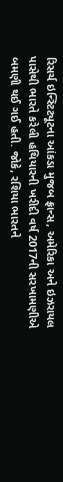રિસર્ચ ઇન્સ્ટિટ્યૂટના આંકડા મુજબ ફ્રાન્સ, અમેરિકા અને ઇઝરાયલ પાસેથી ભારતે કરેલી હથિયારની ખરીદી વર્ષ 2017ની સરખામણીએ બમણી થઈ ગઈ હતી. જોકે, રશિયા ભારતને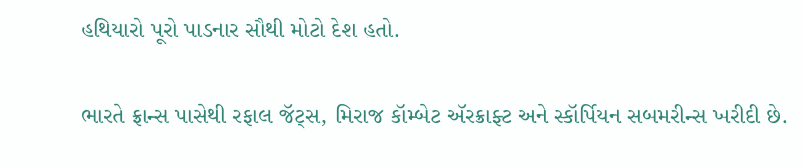હથિયારો પૂરો પાડનાર સૌથી મોટો દેશ હતો.

ભારતે ફ્રાન્સ પાસેથી રફાલ જૅટ્સ, મિરાજ કૉમ્બેટ ઍરક્રાફ્ટ અને સ્કૉર્પિયન સબમરીન્સ ખરીદી છે.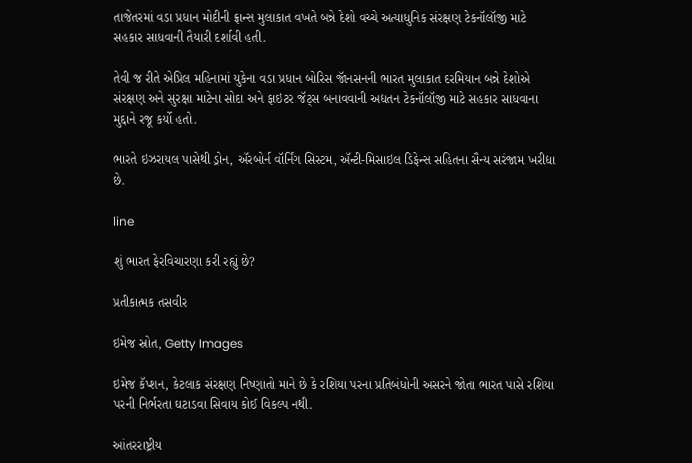તાજેતરમાં વડા પ્રધાન મોદીની ફ્રાન્સ મુલાકાત વખતે બન્ને દેશો વચ્ચે અત્યાધુનિક સંરક્ષણ ટેકનૉલૉજી માટે સહકાર સાધવાની તૈયારી દર્શાવી હતી.

તેવી જ રીતે એપ્રિલ મહિનામાં યુકેના વડા પ્રધાન બોરિસ જૉનસનની ભારત મુલાકાત દરમિયાન બન્ને દેશોએ સંરક્ષણ અને સુરક્ષા માટેના સોદા અને ફાઇટર જૅટ્સ બનાવવાની અદ્યતન ટેકનૉલૉજી માટે સહકાર સાધવાના મુદ્દાને રજૂ કર્યો હતો.

ભારતે ઇઝરાયલ પાસેથી ડ્રોન, ઍરબોર્ન વૉર્નિંગ સિસ્ટમ, ઍન્ટી-મિસાઇલ ડિફેન્સ સહિતના સૈન્ય સરંજામ ખરીદ્યા છે.

line

શું ભારત ફેરવિચારણા કરી રહ્યું છે?

પ્રતીકાત્મક તસવીર

ઇમેજ સ્રોત, Getty Images

ઇમેજ કૅપ્શન, કેટલાક સંરક્ષણ નિષ્ણાતો માને છે કે રશિયા પરના પ્રતિબંધોની અસરને જોતા ભારત પાસે રશિયા પરની નિર્ભરતા ઘટાડવા સિવાય કોઈ વિકલ્પ નથી.

આંતરરાષ્ટ્રીય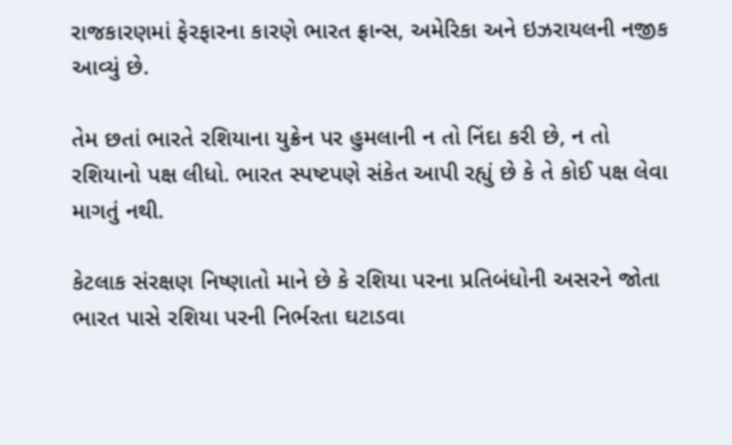રાજકારણમાં ફેરફારના કારણે ભારત ફ્રાન્સ, અમેરિકા અને ઇઝરાયલની નજીક આવ્યું છે.

તેમ છતાં ભારતે રશિયાના યુક્રેન પર હુમલાની ન તો નિંદા કરી છે, ન તો રશિયાનો પક્ષ લીધો. ભારત સ્પષ્ટપણે સંકેત આપી રહ્યું છે કે તે કોઈ પક્ષ લેવા માગતું નથી.

કેટલાક સંરક્ષણ નિષ્ણાતો માને છે કે રશિયા પરના પ્રતિબંધોની અસરને જોતા ભારત પાસે રશિયા પરની નિર્ભરતા ઘટાડવા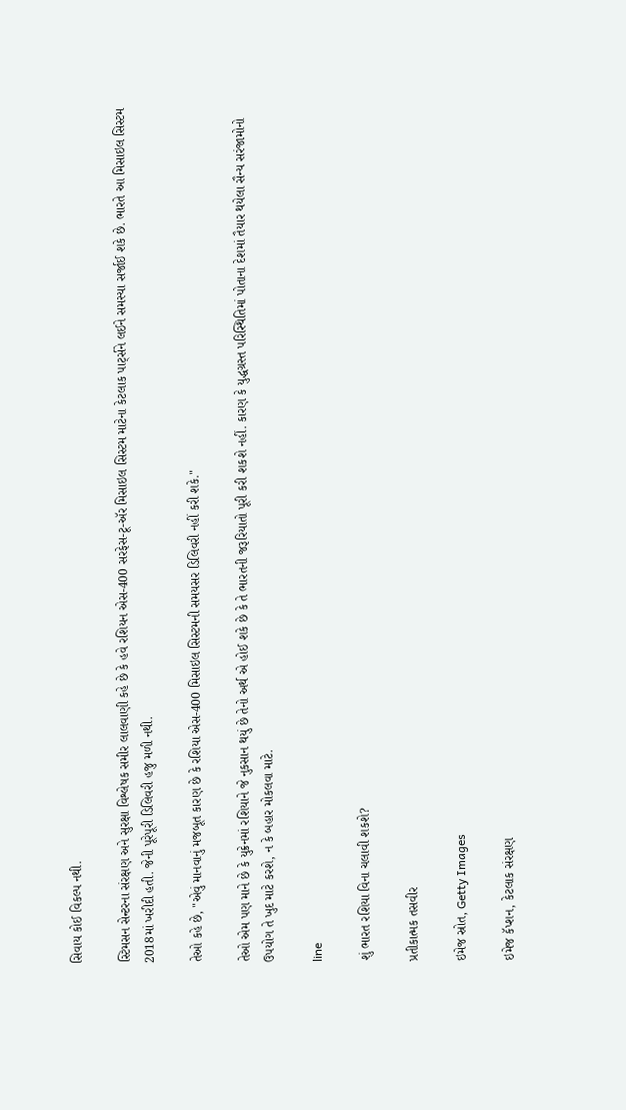સિવાય કોઈ વિકલ્પ નથી.

સ્ટિમસન સેન્ટરના સંરક્ષણ અને સુરક્ષા વિશ્લેષક સમીર લાલવાણી કહે છે કે હવે રશિયન એસ-400 સરફેસ-ટૂ-ઍર મિસાઇલ સિસ્ટમ માટેના કેટલાક પાર્ટ્સને લઈને સમસ્યા સર્જાઈ શકે છે. ભારતે આ મિસાઇલ સિસ્ટમ 2018માં ખરીદી હતી. જેની પૂરેપૂરી ડિલિવરી હજુ મળી નથી.

તેઓ કહે છે, "એવું માનવાનું મજબૂત કારણ છે કે રશિયા એસ-400 મિસાઇલ સિસ્ટમની સમયસર ડિલિવરી નહીં કરી શકે."

તેઓ એમ પણ માને છે કે યુક્રેનમાં રશિયાને જે નુકસાન થયું છે તેનો અર્થ એ હોઈ શકે છે કે તે ભારતની જરૂરિયાતો પૂરી કરી શકશે નહીં. કારણ કે યુદ્ધગ્રસ્ત પરિસ્થિતિમાં પોતાના દેશમાં તૈયાર થયેલા સૈન્ય સરંજામોનો ઉપયોગ તે ખુદ માટે કરશે, ન કે બહાર મોકલવા માટે.

line

શું ભારત રશિયા વિના ચલાવી શકશે?

પ્રતીકાત્મક તસવીર

ઇમેજ સ્રોત, Getty Images

ઇમેજ કૅપ્શન, કેટલાક સંરક્ષણ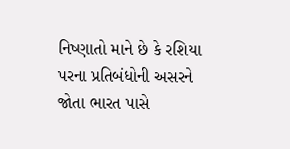નિષ્ણાતો માને છે કે રશિયા પરના પ્રતિબંધોની અસરને જોતા ભારત પાસે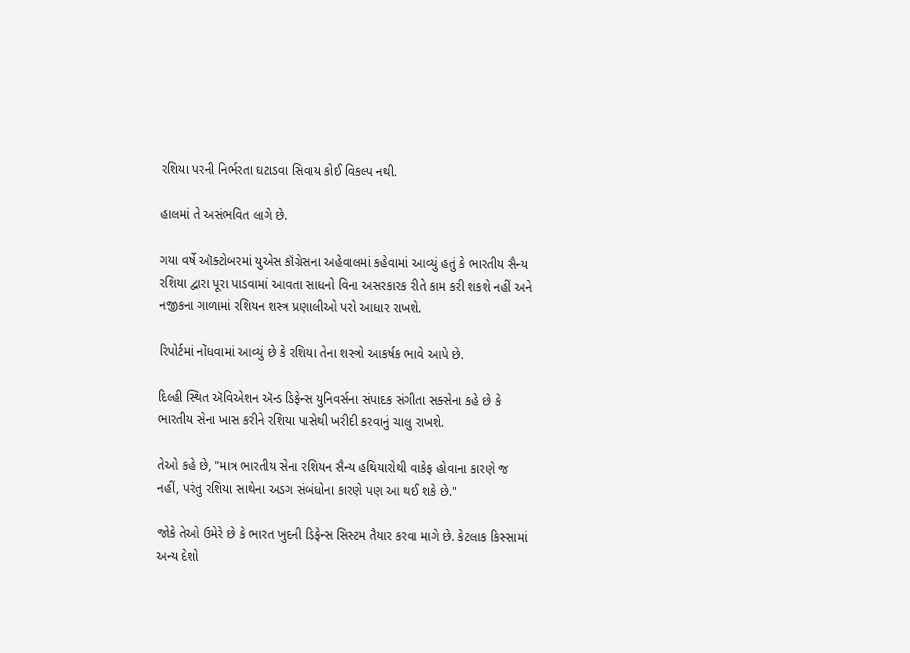રશિયા પરની નિર્ભરતા ઘટાડવા સિવાય કોઈ વિકલ્પ નથી.

હાલમાં તે અસંભવિત લાગે છે.

ગયા વર્ષે ઑક્ટોબરમાં યુએસ કૉંગ્રેસના અહેવાલમાં કહેવામાં આવ્યું હતું કે ભારતીય સૈન્ય રશિયા દ્વારા પૂરા પાડવામાં આવતા સાધનો વિના અસરકારક રીતે કામ કરી શકશે નહીં અને નજીકના ગાળામાં રશિયન શસ્ત્ર પ્રણાલીઓ પરો આધાર રાખશે.

રિપોર્ટમાં નોંધવામાં આવ્યું છે કે રશિયા તેના શસ્ત્રો આકર્ષક ભાવે આપે છે.

દિલ્હી સ્થિત ઍવિએશન ઍન્ડ ડિફેન્સ યુનિવર્સના સંપાદક સંગીતા સક્સેના કહે છે કે ભારતીય સેના ખાસ કરીને રશિયા પાસેથી ખરીદી કરવાનું ચાલુ રાખશે.

તેઓ કહે છે, "માત્ર ભારતીય સેના રશિયન સૈન્ય હથિયારોથી વાકેફ હોવાના કારણે જ નહીં, પરંતુ રશિયા સાથેના અડગ સંબંધોના કારણે પણ આ થઈ શકે છે."

જોકે તેઓ ઉમેરે છે કે ભારત ખુદની ડિફેન્સ સિસ્ટમ તૈયાર કરવા માગે છે. કેટલાક કિસ્સામાં અન્ય દેશો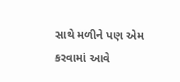સાથે મળીને પણ એમ કરવામાં આવે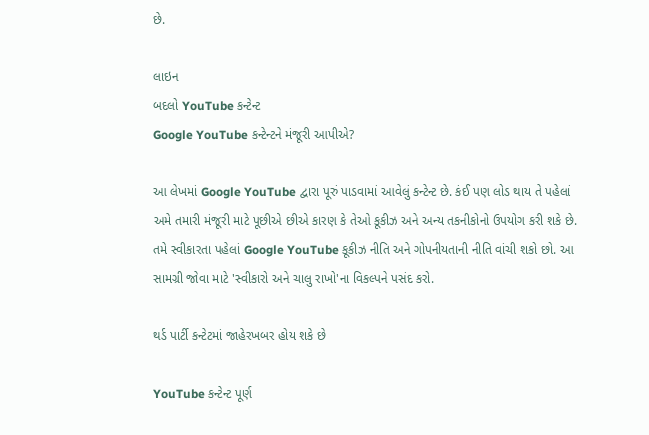છે.

લાઇન
બદલો YouTube કન્ટેન્ટ
Google YouTube કન્ટેન્ટને મંજૂરી આપીએ?

આ લેખમાં Google YouTube દ્વારા પૂરું પાડવામાં આવેલું કન્ટેન્ટ છે. કંઈ પણ લોડ થાય તે પહેલાં અમે તમારી મંજૂરી માટે પૂછીએ છીએ કારણ કે તેઓ કૂકીઝ અને અન્ય તકનીકોનો ઉપયોગ કરી શકે છે. તમે સ્વીકારતા પહેલાં Google YouTube કૂકીઝ નીતિ અને ગોપનીયતાની નીતિ વાંચી શકો છો. આ સામગ્રી જોવા માટે 'સ્વીકારો અને ચાલુ રાખો'ના વિકલ્પને પસંદ કરો.

થર્ડ પાર્ટી કન્ટેટમાં જાહેરખબર હોય શકે છે

YouTube કન્ટેન્ટ પૂર્ણ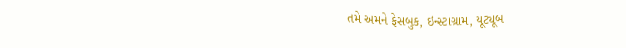તમે અમને ફેસબુક, ઇન્સ્ટાગ્રામ, યૂટ્યૂબ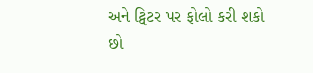અને ટ્વિટર પર ફોલો કરી શકો છો